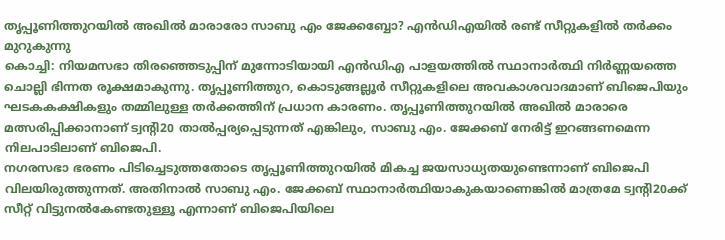തൃപ്പൂണിത്തുറയിൽ അഖിൽ മാരാരോ സാബു എം ജേക്കബ്ബോ? എൻഡിഎയിൽ രണ്ട് സീറ്റുകളിൽ തർക്കം മുറുകുന്നു
കൊച്ചി: നിയമസഭാ തിരഞ്ഞെടുപ്പിന് മുന്നോടിയായി എൻഡിഎ പാളയത്തിൽ സ്ഥാനാർത്ഥി നിർണ്ണയത്തെ ചൊല്ലി ഭിന്നത രൂക്ഷമാകുന്നു. തൃപ്പൂണിത്തുറ, കൊടുങ്ങല്ലൂർ സീറ്റുകളിലെ അവകാശവാദമാണ് ബിജെപിയും ഘടകകക്ഷികളും തമ്മിലുള്ള തർക്കത്തിന് പ്രധാന കാരണം. തൃപ്പൂണിത്തുറയിൽ അഖിൽ മാരാരെ മത്സരിപ്പിക്കാനാണ് ട്വന്റി20 താൽപ്പര്യപ്പെടുന്നത് എങ്കിലും, സാബു എം. ജേക്കബ് നേരിട്ട് ഇറങ്ങണമെന്ന നിലപാടിലാണ് ബിജെപി.
നഗരസഭാ ഭരണം പിടിച്ചെടുത്തതോടെ തൃപ്പൂണിത്തുറയിൽ മികച്ച ജയസാധ്യതയുണ്ടെന്നാണ് ബിജെപി വിലയിരുത്തുന്നത്. അതിനാൽ സാബു എം. ജേക്കബ് സ്ഥാനാർത്ഥിയാകുകയാണെങ്കിൽ മാത്രമേ ട്വന്റി20ക്ക് സീറ്റ് വിട്ടുനൽകേണ്ടതുള്ളൂ എന്നാണ് ബിജെപിയിലെ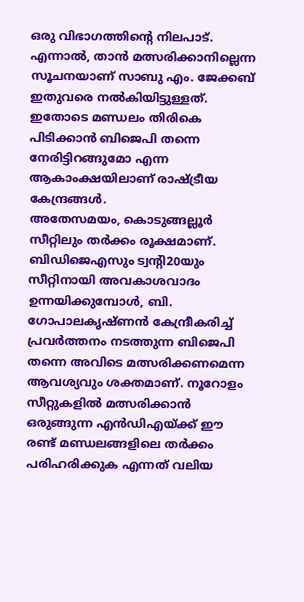ഒരു വിഭാഗത്തിന്റെ നിലപാട്. എന്നാൽ, താൻ മത്സരിക്കാനില്ലെന്ന സൂചനയാണ് സാബു എം. ജേക്കബ് ഇതുവരെ നൽകിയിട്ടുള്ളത്. ഇതോടെ മണ്ഡലം തിരികെ പിടിക്കാൻ ബിജെപി തന്നെ നേരിട്ടിറങ്ങുമോ എന്ന ആകാംക്ഷയിലാണ് രാഷ്ട്രീയ കേന്ദ്രങ്ങൾ.
അതേസമയം, കൊടുങ്ങല്ലൂർ സീറ്റിലും തർക്കം രൂക്ഷമാണ്. ബിഡിജെഎസും ട്വന്റി20യും സീറ്റിനായി അവകാശവാദം ഉന്നയിക്കുമ്പോൾ, ബി. ഗോപാലകൃഷ്ണൻ കേന്ദ്രീകരിച്ച് പ്രവർത്തനം നടത്തുന്ന ബിജെപി തന്നെ അവിടെ മത്സരിക്കണമെന്ന ആവശ്യവും ശക്തമാണ്. നൂറോളം സീറ്റുകളിൽ മത്സരിക്കാൻ ഒരുങ്ങുന്ന എൻഡിഎയ്ക്ക് ഈ രണ്ട് മണ്ഡലങ്ങളിലെ തർക്കം പരിഹരിക്കുക എന്നത് വലിയ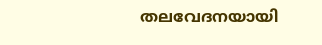തലവേദനയായി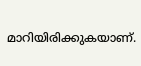മാറിയിരിക്കുകയാണ്.